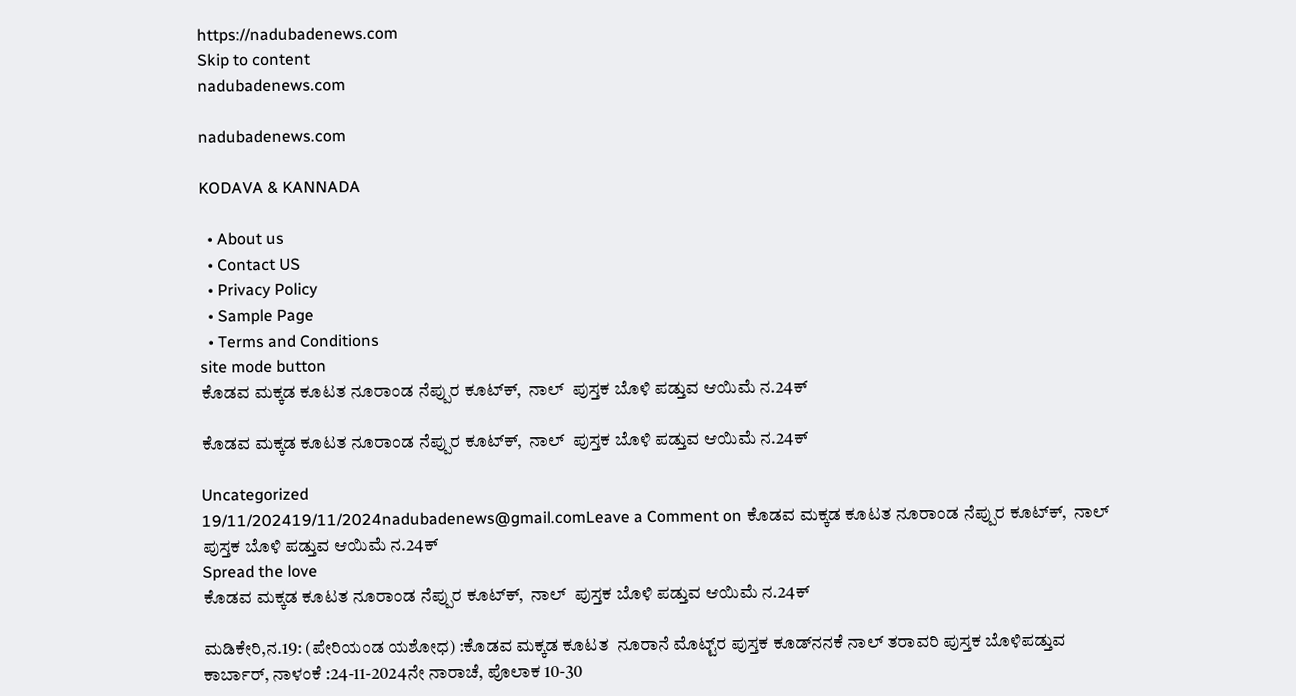https://nadubadenews.com
Skip to content
nadubadenews.com

nadubadenews.com

KODAVA & KANNADA

  • About us
  • Contact US
  • Privacy Policy
  • Sample Page
  • Terms and Conditions
site mode button
ಕೊಡವ ಮಕ್ಕಡ ಕೂಟತ ನೂರಾಂಡ ನೆಪ್ಪುರ ಕೂಟ್‌ಕ್‌,  ನಾಲ್‌  ಪುಸ್ತಕ ಬೊಳಿ ಪಡ್ತುವ ಆಯಿಮೆ ನ.24ಕ್

ಕೊಡವ ಮಕ್ಕಡ ಕೂಟತ ನೂರಾಂಡ ನೆಪ್ಪುರ ಕೂಟ್‌ಕ್‌,  ನಾಲ್‌  ಪುಸ್ತಕ ಬೊಳಿ ಪಡ್ತುವ ಆಯಿಮೆ ನ.24ಕ್

Uncategorized
19/11/202419/11/2024nadubadenews@gmail.comLeave a Comment on ಕೊಡವ ಮಕ್ಕಡ ಕೂಟತ ನೂರಾಂಡ ನೆಪ್ಪುರ ಕೂಟ್‌ಕ್‌,  ನಾಲ್‌  ಪುಸ್ತಕ ಬೊಳಿ ಪಡ್ತುವ ಆಯಿಮೆ ನ.24ಕ್
Spread the love
ಕೊಡವ ಮಕ್ಕಡ ಕೂಟತ ನೂರಾಂಡ ನೆಪ್ಪುರ ಕೂಟ್‌ಕ್‌,  ನಾಲ್‌  ಪುಸ್ತಕ ಬೊಳಿ ಪಡ್ತುವ ಆಯಿಮೆ ನ.24ಕ್

ಮಡಿಕೇರಿ,ನ.19: (ಪೇರಿಯಂಡ ಯಶೋಧ) :ಕೊಡವ ಮಕ್ಕಡ ಕೂಟತ  ನೂರಾನೆ ಮೊಟ್ಟ್‌ರ ಪುಸ್ತಕ ಕೂಡ್‌ನನಕೆ ನಾಲ್‌ ತರಾವರಿ ಪುಸ್ತಕ ಬೊಳಿಪಡ್ತುವ ಕಾರ್ಬಾರ್‌, ನಾಳಂಕೆ :24-11-2024ನೇ ನಾರಾಚೆ, ಪೊಲಾಕ 10-30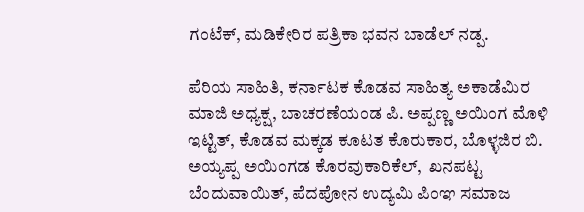ಗಂಟೆಕ್, ಮಡಿಕೇರಿರ ಪತ್ರಿಕಾ ಭವನ ಬಾಡೆಲ್‌ ನಡ್ಪ.

ಪೆರಿಯ ಸಾಹಿತಿ, ಕರ್ನಾಟಕ ಕೊಡವ ಸಾಹಿತ್ಯ ಅಕಾಡೆಮಿರ  ಮಾಜಿ ಅಧ್ಯಕ್ಷ, ಬಾಚರಣೆಯಂಡ ಪಿ. ಅಪ್ಪಣ್ಣ ಅಯಿಂಗ ಮೊಳಿ ಇಟ್ಟಿತ್‌, ಕೊಡವ ಮಕ್ಕಡ ಕೂಟತ ಕೊರುಕಾರ, ಬೊಳ್ಳಜಿರ ಬಿ. ಅಯ್ಯಪ್ಪ ಅಯಿಂಗಡ ಕೊರವುಕಾರಿಕೆಲ್‌,  ಖನಪಟ್ಟ ಬೆಂದುವಾಯಿತ್‌, ಪೆದಪೋನ ಉದ್ಯಮಿ ಪಿಂಞ ಸಮಾಜ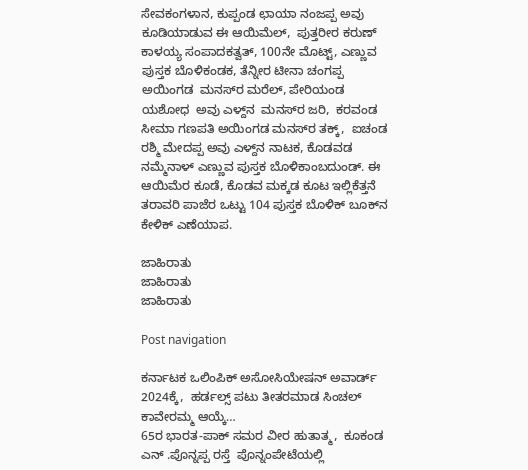ಸೇವಕಂಗಳಾನ, ಕುಪ್ಪಂಡ ಛಾಯಾ ನಂಜಪ್ಪ ಅವು ಕೂಡಿಯಾಡುವ ಈ ಆಯಿಮೆಲ್,  ಪುತ್ತರೀರ ಕರುಣ್ ಕಾಳಯ್ಯ ಸಂಪಾದಕತ್ವತ್‌, 100ನೇ ಮೊಟ್ಟ್‌, ಎಣ್ಣುವ ಪುಸ್ತಕ ಬೊಳಿಕಂಡಕ, ತೆನ್ನೀರ ಟೀನಾ ಚಂಗಪ್ಪ ಅಯಿಂಗಡ  ಮನಸ್‌ರ ಮರೆಲ್, ಪೇರಿಯಂಡ ಯಶೋಧ  ಅವು ಎಳ್ದ್‌ನ  ಮನಸ್‌ರ ಜರಿ,  ಕರವಂಡ ಸೀಮಾ ಗಣಪತಿ ಅಯಿಂಗಡ ಮನಸ್‌ರ ತಕ್ಕ್,  ಐಚಂಡ ರಶ್ಮಿ ಮೇದಪ್ಪ ಅವು ಎಳ್ದ್‌ನ ನಾಟಕ, ಕೊಡವಡ ನಮ್ಮೆನಾಳ್ ಎಣ್ಣುವ ಪುಸ್ತಕ ಬೊಳಿಕಾಂಬದುಂಡ್. ಈ ಆಯಿಮೆರ ಕೂಡೆ, ಕೊಡವ ಮಕ್ಕಡ ಕೂಟ ಇಲ್ಲಿಕೆತ್ತನೆ ತರಾವರಿ ಪಾಜೆರ ಒಟ್ಟು 104 ಪುಸ್ತಕ ಬೊಳಿಕ್‌ ಬೂಕ್‌ನ ಕೇಳಿಕ್‌ ಎಣೆಯಾಪ.

ಜಾಹಿರಾತು
ಜಾಹಿರಾತು
ಜಾಹಿರಾತು

Post navigation

ಕರ್ನಾಟಕ ಒಲಿಂಪಿಕ್ ಅಸೋಸಿಯೇಷನ್ ಅವಾರ್ಡ್‌ 2024ಕ್ಕೆ,  ಹರ್ಡಲ್ಸ್‌ ಪಟು ತೀತರಮಾಡ ಸಿಂಚಲ್ ಕಾವೇರಮ್ಮ ಆಯ್ಕೆ…
65ರ ಭಾರತ-ಪಾಕ್‌ ಸಮರ ವೀರ ಹುತಾತ್ಮ,  ಕೂಕಂಡ ಎನ್ .ಪೊನ್ನಪ್ಪ ರಸ್ತೆ  ಪೊನ್ನಂಪೇಟೆಯಲ್ಲಿ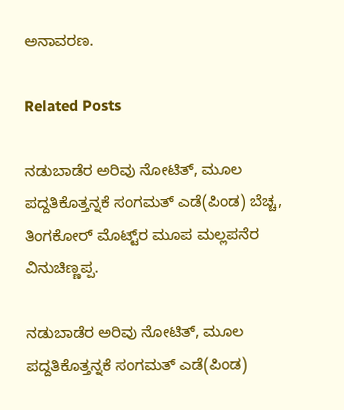ಅನಾವರಣ.

Related Posts

ನಡುಬಾಡೆರ ಅರಿವು ನೋಟಿತ್‌, ಮೂಲ ಪದ್ದತಿಕೊತ್ತನ್ನಕೆ ಸಂಗಮತ್‌ ಎಡೆ(ಪಿಂಡ) ಬೆಚ್ಚ, ತಿಂಗಕೋರ್‌ ಮೊಟ್ಟ್‌ರ ಮೂಪ ಮಲ್ಲಪನೆರ ವಿನುಚಿಣ್ಣಪ್ಪ.

ನಡುಬಾಡೆರ ಅರಿವು ನೋಟಿತ್‌, ಮೂಲ ಪದ್ದತಿಕೊತ್ತನ್ನಕೆ ಸಂಗಮತ್‌ ಎಡೆ(ಪಿಂಡ)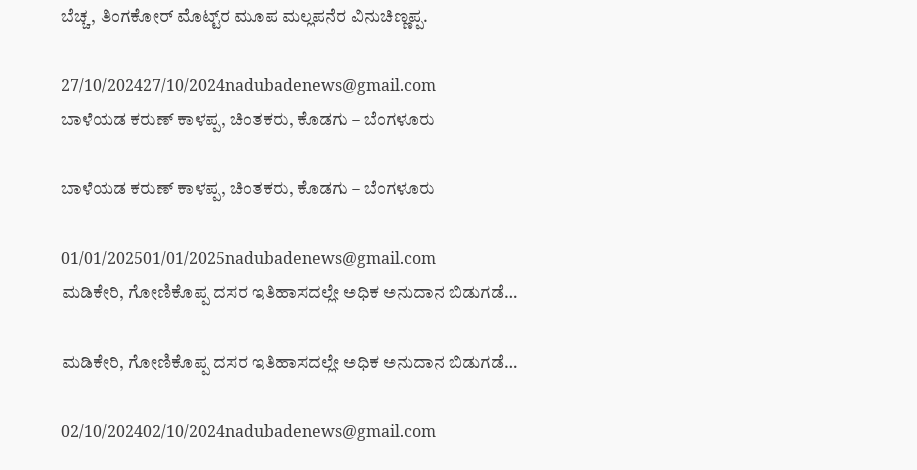ಬೆಚ್ಚ, ತಿಂಗಕೋರ್‌ ಮೊಟ್ಟ್‌ರ ಮೂಪ ಮಲ್ಲಪನೆರ ವಿನುಚಿಣ್ಣಪ್ಪ.

27/10/202427/10/2024nadubadenews@gmail.com
ಬಾಳೆಯಡ ಕರುಣ್‌ ಕಾಳಪ್ಪ, ಚಿಂತಕರು, ಕೊಡಗು – ಬೆಂಗಳೂರು

ಬಾಳೆಯಡ ಕರುಣ್‌ ಕಾಳಪ್ಪ, ಚಿಂತಕರು, ಕೊಡಗು – ಬೆಂಗಳೂರು

01/01/202501/01/2025nadubadenews@gmail.com
ಮಡಿಕೇರಿ, ಗೋಣಿಕೊಪ್ಪ ದಸರ ಇತಿಹಾಸದಲ್ಲೇ ಅಧಿಕ ಅನುದಾನ ಬಿಡುಗಡೆ…

ಮಡಿಕೇರಿ, ಗೋಣಿಕೊಪ್ಪ ದಸರ ಇತಿಹಾಸದಲ್ಲೇ ಅಧಿಕ ಅನುದಾನ ಬಿಡುಗಡೆ…

02/10/202402/10/2024nadubadenews@gmail.com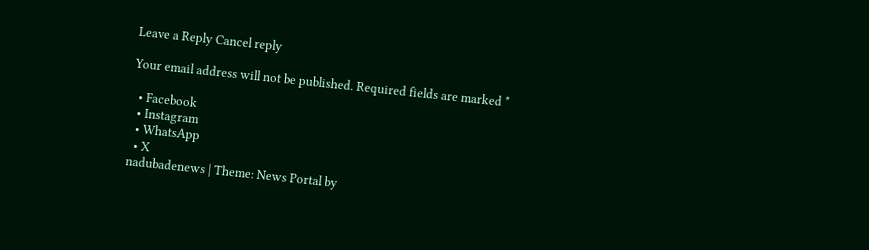Leave a Reply Cancel reply

Your email address will not be published. Required fields are marked *

  • Facebook
  • Instagram
  • WhatsApp
  • X
nadubadenews | Theme: News Portal by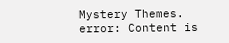Mystery Themes.
error: Content is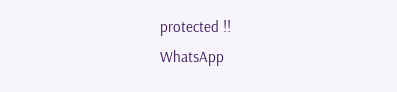protected !!
WhatsApp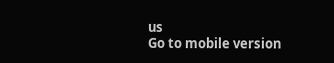us
Go to mobile version